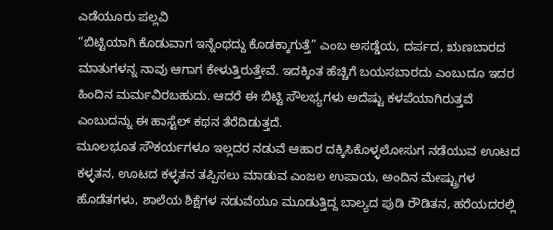ಎಡೆಯೂರು ಪಲ್ಲವಿ
“ಬಿಟ್ಟಿಯಾಗಿ ಕೊಡುವಾಗ ಇನ್ನೆಂಥದ್ದು ಕೊಡಕ್ಕಾಗುತ್ತೆ” ಎಂಬ ಅಸಡ್ಡೆಯ, ದರ್ಪದ, ಋಣಬಾರದ ಮಾತುಗಳನ್ನ ನಾವು ಆಗಾಗ ಕೇಳುತ್ತಿರುತ್ತೇವೆ. ಇದಕ್ಕಿಂತ ಹೆಚ್ಚಿಗೆ ಬಯಸಬಾರದು ಎಂಬುದೂ ಇದರ ಹಿಂದಿನ ಮರ್ಮವಿರಬಹುದು. ಆದರೆ ಈ ಬಿಟ್ಟಿ ಸೌಲಭ್ಯಗಳು ಅದೆಷ್ಟು ಕಳಪೆಯಾಗಿರುತ್ತವೆ ಎಂಬುದನ್ನು ಈ ಹಾಸ್ಟೆಲ್ ಕಥನ ತೆರೆದಿಡುತ್ತದೆ.
ಮೂಲಭೂತ ಸೌಕರ್ಯಗಳೂ ಇಲ್ಲದರ ನಡುವೆ ಆಹಾರ ದಕ್ಕಿಸಿಕೊಳ್ಳಲೋಸುಗ ನಡೆಯುವ ಊಟದ ಕಳ್ಳತನ, ಊಟದ ಕಳ್ಳತನ ತಪ್ಪಿಸಲು ಮಾಡುವ ಎಂಜಲ ಉಪಾಯ, ಅಂದಿನ ಮೇಷ್ಟ್ರುಗಳ ಹೊಡೆತಗಳು, ಶಾಲೆಯ ಶಿಕ್ಷೆಗಳ ನಡುವೆಯೂ ಮೂಡುತ್ತಿದ್ದ ಬಾಲ್ಯದ ಪುಡಿ ರೌಡಿತನ, ಹರೆಯದರಲ್ಲಿ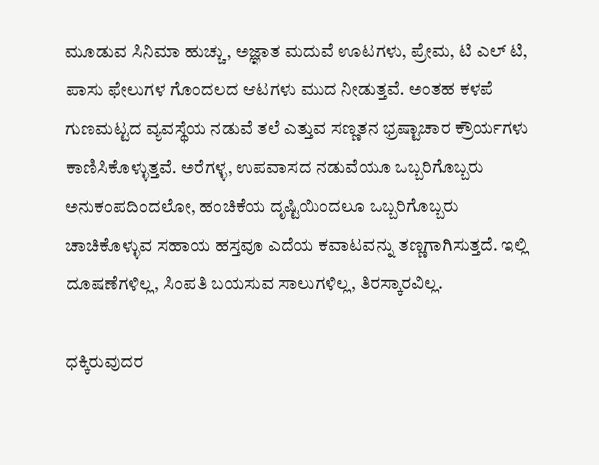ಮೂಡುವ ಸಿನಿಮಾ ಹುಚ್ಚು, ಅಜ್ಞಾತ ಮದುವೆ ಊಟಗಳು, ಪ್ರೇಮ, ಟಿ ಎಲ್ ಟಿ, ಪಾಸು ಫೇಲುಗಳ ಗೊಂದಲದ ಆಟಗಳು ಮುದ ನೀಡುತ್ತವೆ. ಅಂತಹ ಕಳಪೆ ಗುಣಮಟ್ಟದ ವ್ಯವಸ್ಥೆಯ ನಡುವೆ ತಲೆ ಎತ್ತುವ ಸಣ್ಣತನ ಭ್ರಷ್ಟಾಚಾರ ಕ್ರೌರ್ಯಗಳು ಕಾಣಿಸಿಕೊಳ್ಳುತ್ತವೆ. ಅರೆಗಳ್ಳ, ಉಪವಾಸದ ನಡುವೆಯೂ ಒಬ್ಬರಿಗೊಬ್ಬರು ಅನುಕಂಪದಿಂದಲೋ, ಹಂಚಿಕೆಯ ದೃಷ್ಟಿಯಿಂದಲೂ ಒಬ್ಬರಿಗೊಬ್ಬರು ಚಾಚಿಕೊಳ್ಳುವ ಸಹಾಯ ಹಸ್ತವೂ ಎದೆಯ ಕವಾಟವನ್ನು ತಣ್ಣಗಾಗಿಸುತ್ತದೆ. ಇಲ್ಲಿ ದೂಷಣೆಗಳಿಲ್ಲ, ಸಿಂಪತಿ ಬಯಸುವ ಸಾಲುಗಳಿಲ್ಲ, ತಿರಸ್ಕಾರವಿಲ್ಲ.

ಧಕ್ಕಿರುವುದರ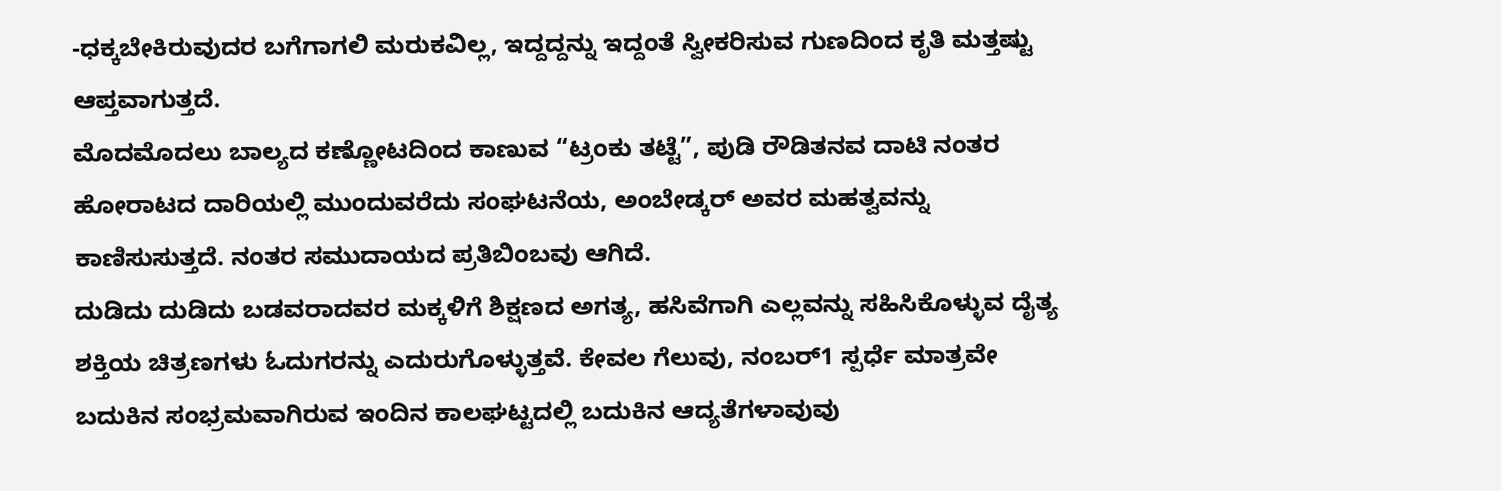-ಧಕ್ಕಬೇಕಿರುವುದರ ಬಗೆಗಾಗಲಿ ಮರುಕವಿಲ್ಲ, ಇದ್ದದ್ದನ್ನು ಇದ್ದಂತೆ ಸ್ವೀಕರಿಸುವ ಗುಣದಿಂದ ಕೃತಿ ಮತ್ತಷ್ಟು ಆಪ್ತವಾಗುತ್ತದೆ.
ಮೊದಮೊದಲು ಬಾಲ್ಯದ ಕಣ್ಣೋಟದಿಂದ ಕಾಣುವ “ಟ್ರಂಕು ತಟ್ಟೆ”, ಪುಡಿ ರೌಡಿತನವ ದಾಟಿ ನಂತರ ಹೋರಾಟದ ದಾರಿಯಲ್ಲಿ ಮುಂದುವರೆದು ಸಂಘಟನೆಯ, ಅಂಬೇಡ್ಕರ್ ಅವರ ಮಹತ್ವವನ್ನು ಕಾಣಿಸುಸುತ್ತದೆ. ನಂತರ ಸಮುದಾಯದ ಪ್ರತಿಬಿಂಬವು ಆಗಿದೆ.
ದುಡಿದು ದುಡಿದು ಬಡವರಾದವರ ಮಕ್ಕಳಿಗೆ ಶಿಕ್ಷಣದ ಅಗತ್ಯ, ಹಸಿವೆಗಾಗಿ ಎಲ್ಲವನ್ನು ಸಹಿಸಿಕೊಳ್ಳುವ ದೈತ್ಯ ಶಕ್ತಿಯ ಚಿತ್ರಣಗಳು ಓದುಗರನ್ನು ಎದುರುಗೊಳ್ಳುತ್ತವೆ. ಕೇವಲ ಗೆಲುವು, ನಂಬರ್1 ಸ್ಪರ್ಧೆ ಮಾತ್ರವೇ ಬದುಕಿನ ಸಂಭ್ರಮವಾಗಿರುವ ಇಂದಿನ ಕಾಲಘಟ್ಟದಲ್ಲಿ ಬದುಕಿನ ಆದ್ಯತೆಗಳಾವುವು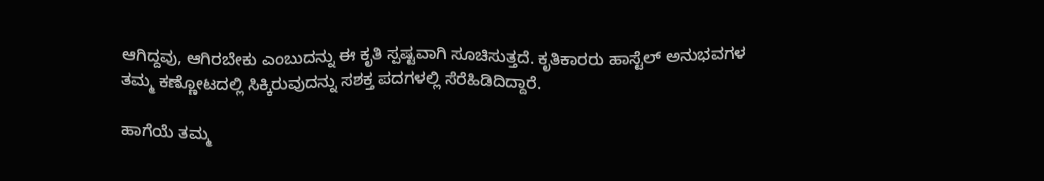ಆಗಿದ್ದವು, ಆಗಿರಬೇಕು ಎಂಬುದನ್ನು ಈ ಕೃತಿ ಸ್ಪಷ್ಟವಾಗಿ ಸೂಚಿಸುತ್ತದೆ. ಕೃತಿಕಾರರು ಹಾಸ್ಟೆಲ್ ಅನುಭವಗಳ ತಮ್ಮ ಕಣ್ಣೋಟದಲ್ಲಿ ಸಿಕ್ಕಿರುವುದನ್ನು ಸಶಕ್ತ ಪದಗಳಲ್ಲಿ ಸೆರೆಹಿಡಿದಿದ್ದಾರೆ.

ಹಾಗೆಯೆ ತಮ್ಮ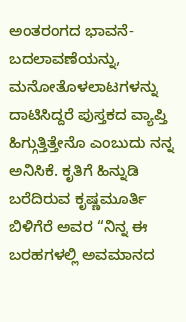ಅಂತರಂಗದ ಭಾವನೆ-ಬದಲಾವಣೆಯನ್ನು, ಮನೋತೊಳಲಾಟಗಳನ್ನು ದಾಟಿಸಿದ್ದರೆ ಪುಸ್ತಕದ ವ್ಯಾಪ್ತಿ ಹಿಗ್ಗುತ್ತಿತ್ತೇನೊ ಎಂಬುದು ನನ್ನ ಅನಿಸಿಕೆ. ಕೃತಿಗೆ ಹಿನ್ನುಡಿ ಬರೆದಿರುವ ಕೃಷ್ಣಮೂರ್ತಿ ಬಿಳಿಗೆರೆ ಅವರ “ನಿನ್ನ ಈ ಬರಹಗಳಲ್ಲಿ ಅವಮಾನದ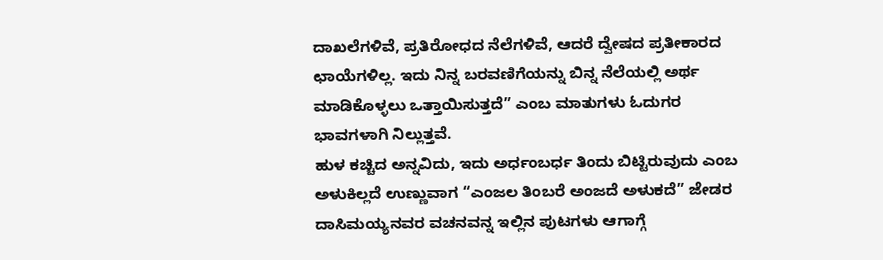ದಾಖಲೆಗಳಿವೆ, ಪ್ರತಿರೋಧದ ನೆಲೆಗಳಿವೆ, ಆದರೆ ದ್ವೇಷದ ಪ್ರತೀಕಾರದ ಛಾಯೆಗಳಿಲ್ಲ. ಇದು ನಿನ್ನ ಬರವಣಿಗೆಯನ್ನು ಬಿನ್ನ ನೆಲೆಯಲ್ಲಿ ಅರ್ಥ ಮಾಡಿಕೊಳ್ಳಲು ಒತ್ತಾಯಿಸುತ್ತದೆ” ಎಂಬ ಮಾತುಗಳು ಓದುಗರ ಭಾವಗಳಾಗಿ ನಿಲ್ಲುತ್ತವೆ.
ಹುಳ ಕಚ್ಚಿದ ಅನ್ನವಿದು, ಇದು ಅರ್ಧಂಬರ್ಧ ತಿಂದು ಬಿಟ್ಟಿರುವುದು ಎಂಬ ಅಳುಕಿಲ್ಲದೆ ಉಣ್ಣುವಾಗ “ಎಂಜಲ ತಿಂಬರೆ ಅಂಜದೆ ಅಳುಕದೆ” ಜೇಡರ ದಾಸಿಮಯ್ಯನವರ ವಚನವನ್ನ ಇಲ್ಲಿನ ಪುಟಗಳು ಆಗಾಗ್ಗೆ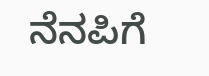ನೆನಪಿಗೆ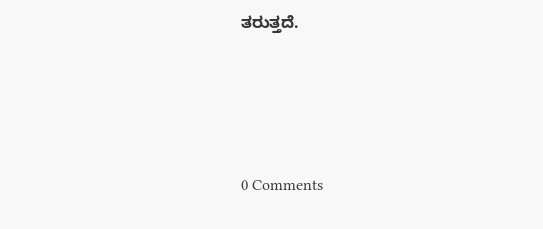ತರುತ್ತದೆ.






0 Comments